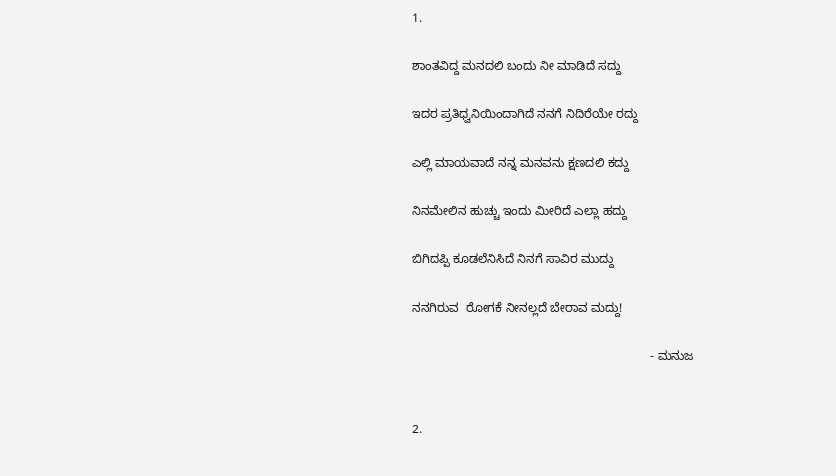1.

ಶಾಂತವಿದ್ದ ಮನದಲಿ ಬಂದು ನೀ ಮಾಡಿದೆ ಸದ್ದು

ಇದರ ಪ್ರತಿಧ್ವನಿಯಿಂದಾಗಿದೆ ನನಗೆ ನಿದಿರೆಯೇ ರದ್ದು

ಎಲ್ಲಿ ಮಾಯವಾದೆ ನನ್ನ ಮನವನು ಕ್ಷಣದಲಿ ಕದ್ದು

ನಿನಮೇಲಿನ ಹುಚ್ಚು ಇಂದು ಮೀರಿದೆ ಎಲ್ಲಾ ಹದ್ದು

ಬಿಗಿದಪ್ಪಿ ಕೂಡಲೆನಿಸಿದೆ ನಿನಗೆ ಸಾವಿರ ಮುದ್ದು

ನನಗಿರುವ  ರೋಗಕೆ ನೀನಲ್ಲದೆ ಬೇರಾವ ಮದ್ದು!

                                                                     - ಮನುಜ


2.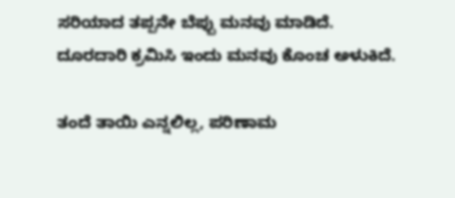ಸರಿಯಾದ ತಪ್ಪನೇ ಬೆಪ್ಪು ಮನವು ಮಾಡಿದೆ.
ದೂರದಾರಿ ಕ್ರಮಿಸಿ ಇಂದು ಮನವು ಕೊಂಚ ಅಳುಕಿದೆ.

ತಂದೆ ತಾಯಿ ಎನ್ನಲಿಲ್ಲ, ಪರಿಣಾಮ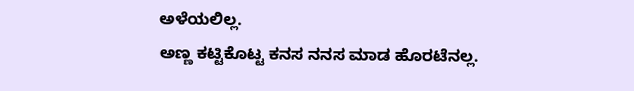ಅಳೆಯಲಿಲ್ಲ.
ಅಣ್ಣ ಕಟ್ಟಿಕೊಟ್ಟ ಕನಸ ನನಸ ಮಾಡ ಹೊರಟೆನಲ್ಲ.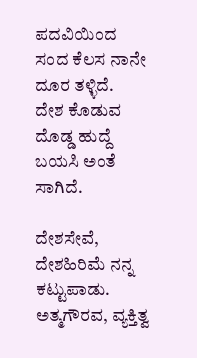ಪದವಿಯಿಂದ ಸಂದ ಕೆಲಸ ನಾನೇ ದೂರ ತಳ್ಳಿದೆ.
ದೇಶ ಕೊಡುವ ದೊಡ್ಡ ಹುದ್ದೆ ಬಯಸಿ ಅಂತೆ ಸಾಗಿದೆ.

ದೇಶಸೇವೆ, ದೇಶಹಿರಿಮೆ ನನ್ನ ಕಟ್ಟುಪಾಡು.
ಅತ್ಮಗೌರವ, ವ್ಯಕ್ತಿತ್ವ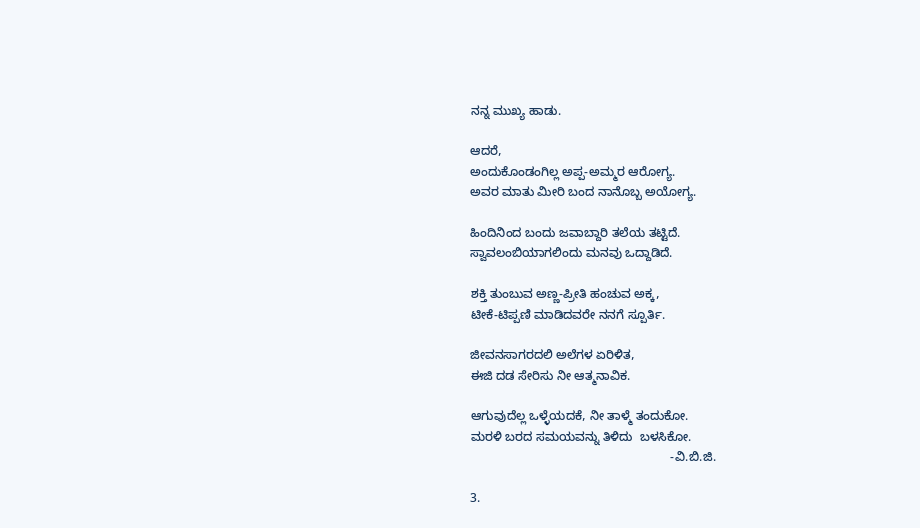ನನ್ನ ಮುಖ್ಯ ಹಾಡು.

ಆದರೆ,
ಅಂದುಕೊಂಡಂಗಿಲ್ಲ ಅಪ್ಪ-ಅಮ್ಮರ ಆರೋಗ್ಯ.
ಅವರ ಮಾತು‌ ಮೀರಿ ಬಂದ ನಾನೊಬ್ಬ ಅಯೋಗ್ಯ.

ಹಿಂದಿನಿಂದ ಬಂದು ಜವಾಬ್ದಾರಿ ತಲೆಯ ತಟ್ಟಿದೆ.
ಸ್ವಾವಲಂಬಿಯಾಗಲಿಂದು ಮನವು ಒದ್ದಾಡಿದೆ.

ಶಕ್ತಿ ತುಂಬುವ ಅಣ್ಣ-ಪ್ರೀತಿ ಹಂಚುವ ಅಕ್ಕ,
ಟೀಕೆ-ಟಿಪ್ಪಣಿ ಮಾಡಿದವರೇ ನನಗೆ ಸ್ಪೂರ್ತಿ.

ಜೀವನಸಾಗರದಲಿ ಅಲೆಗಳ ಏರಿಳಿತ,
ಈಜಿ ದಡ ಸೇರಿಸು ನೀ ಆತ್ಮನಾವಿಕ.

ಆಗುವುದೆಲ್ಲ ಒಳ್ಳೆಯದಕೆ, ನೀ ತಾಳ್ಮೆ ತಂದುಕೋ.
ಮರಳಿ ಬರದ ಸಮಯವನ್ನು ತಿಳಿದು  ಬಳಸಿಕೋ.
                                                          -ವಿ.ಬಿ.ಜಿ.

3.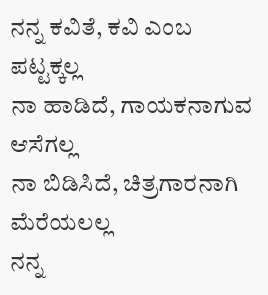ನನ್ನ ಕವಿತೆ, ಕವಿ ಎಂಬ ಪಟ್ಟಕ್ಕಲ್ಲ
ನಾ ಹಾಡಿದೆ, ಗಾಯಕನಾಗುವ ಆಸೆಗಲ್ಲ
ನಾ ಬಿಡಿಸಿದೆ, ಚಿತ್ರಗಾರನಾಗಿ ಮೆರೆಯಲಲ್ಲ
ನನ್ನ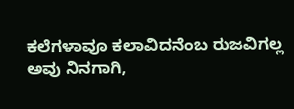ಕಲೆಗಳಾವೂ ಕಲಾವಿದನೆಂಬ ರುಜವಿಗಲ್ಲ
ಅವು ನಿನಗಾಗಿ,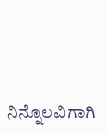ನಿನ್ನೊಲವಿಗಾಗಿ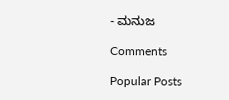- ಮನುಜ

Comments

Popular Posts